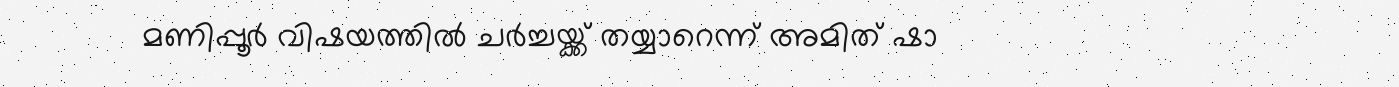മണിപ്പൂര്‍ വിഷയത്തില്‍ ചര്‍ച്ചയ്ക്ക് തയ്യാറെന്ന് അമിത് ഷാ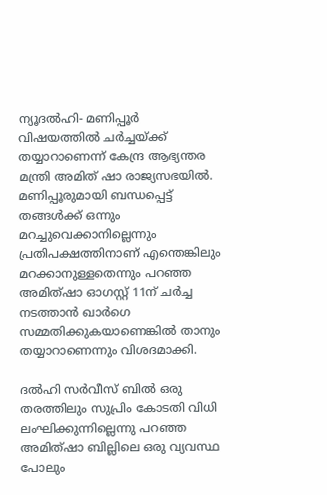ന്യൂദല്‍ഹി- മണിപ്പൂര്‍ വിഷയത്തില്‍ ചര്‍ച്ചയ്ക്ക് തയ്യാറാണെന്ന് കേന്ദ്ര ആഭ്യന്തര മന്ത്രി അമിത് ഷാ രാജ്യസഭയില്‍. മണിപ്പൂരുമായി ബന്ധപ്പെട്ട് തങ്ങള്‍ക്ക് ഒന്നും മറച്ചുവെക്കാനില്ലെന്നും പ്രതിപക്ഷത്തിനാണ് എന്തെങ്കിലും മറക്കാനുള്ളതെന്നും പറഞ്ഞ അമിത്ഷാ ഓഗസ്റ്റ് 11ന് ചര്‍ച്ച നടത്താന്‍ ഖാര്‍ഗെ സമ്മതിക്കുകയാണെങ്കില്‍ താനും തയ്യാറാണെന്നും വിശദമാക്കി.

ദല്‍ഹി സര്‍വീസ് ബില്‍ ഒരു തരത്തിലും സുപ്രിം കോടതി വിധി ലംഘിക്കുന്നില്ലെന്നു പറഞ്ഞ അമിത്ഷാ ബില്ലിലെ ഒരു വ്യവസ്ഥ പോലും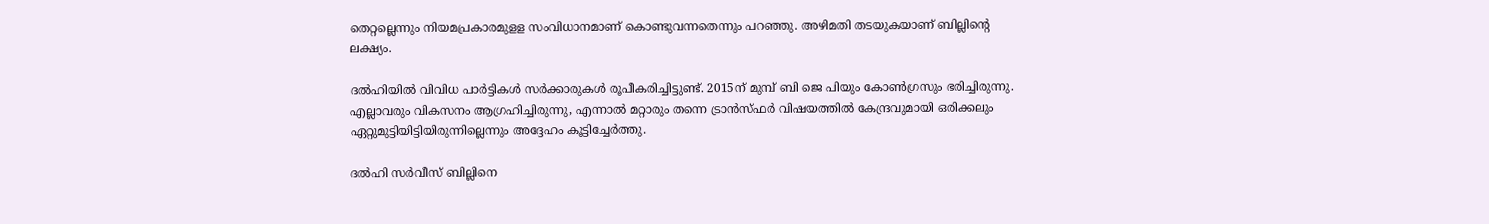തെറ്റല്ലെന്നും നിയമപ്രകാരമുളള സംവിധാനമാണ് കൊണ്ടുവന്നതെന്നും പറഞ്ഞു. അഴിമതി തടയുകയാണ് ബില്ലിന്റെ ലക്ഷ്യം.

ദല്‍ഹിയില്‍ വിവിധ പാര്‍ട്ടികള്‍ സര്‍ക്കാരുകള്‍ രൂപീകരിച്ചിട്ടുണ്ട്. 2015ന് മുമ്പ് ബി ജെ പിയും കോണ്‍ഗ്രസും ഭരിച്ചിരുന്നു. എല്ലാവരും വികസനം ആഗ്രഹിച്ചിരുന്നു, എന്നാല്‍ മറ്റാരും തന്നെ ട്രാന്‍സ്ഫര്‍ വിഷയത്തില്‍ കേന്ദ്രവുമായി ഒരിക്കലും ഏറ്റുമുട്ടിയിട്ടിയിരുന്നില്ലെന്നും അദ്ദേഹം കൂട്ടിച്ചേര്‍ത്തു.

ദല്‍ഹി സര്‍വീസ് ബില്ലിനെ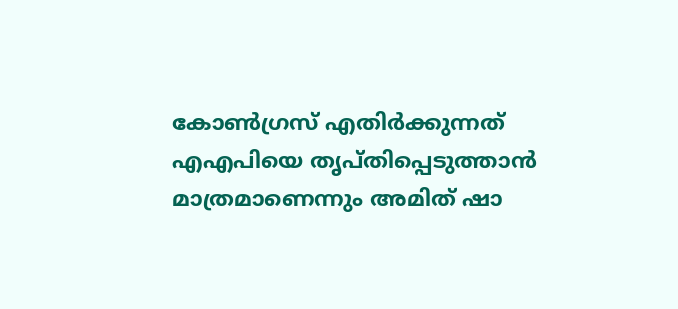കോണ്‍ഗ്രസ് എതിര്‍ക്കുന്നത് എഎപിയെ തൃപ്തിപ്പെടുത്താന്‍ മാത്രമാണെന്നും അമിത് ഷാ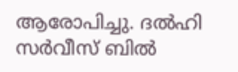ആരോപിച്ചു. ദല്‍ഹി സര്‍വീസ് ബില്‍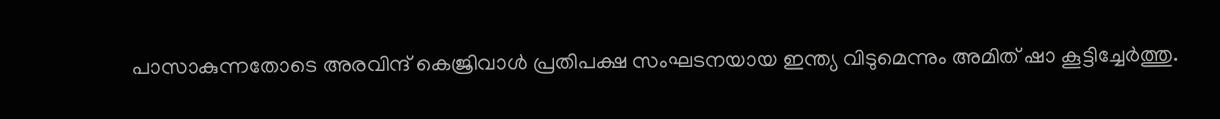പാസാകുന്നതോടെ അരവിന്ദ് കെജ്രിവാള്‍ പ്രതിപക്ഷ സംഘടനയായ ഇന്ത്യ വിടുമെന്നും അമിത് ഷാ കൂട്ടിച്ചേര്‍ത്തു.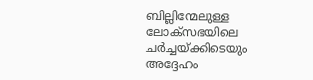ബില്ലിന്മേലുള്ള ലോക്‌സഭയിലെ ചര്‍ച്ചയ്ക്കിടെയും അദ്ദേഹം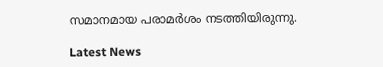സമാനമായ പരാമര്‍ശം നടത്തിയിരുന്നു.

Latest News